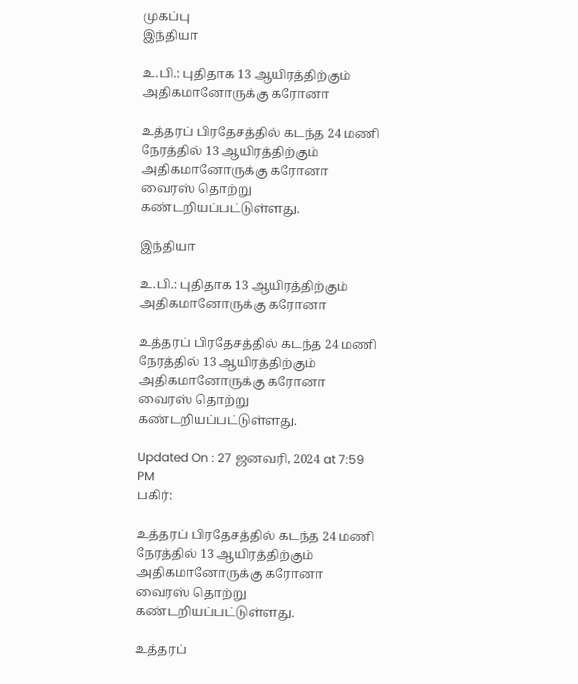முகப்பு
இந்தியா

உ.பி.: புதிதாக 13 ஆயிரத்திற்கும் அதிகமானோருக்கு கரோனா

உத்தரப் பிரதேசத்தில் கடந்த 24 மணி நேரத்தில் 13 ஆயிரத்திற்கும் அதிகமானோருக்கு கரோனா வைரஸ் தொற்று கண்டறியப்பட்டுள்ளது.

இந்தியா

உ.பி.: புதிதாக 13 ஆயிரத்திற்கும் அதிகமானோருக்கு கரோனா

உத்தரப் பிரதேசத்தில் கடந்த 24 மணி நேரத்தில் 13 ஆயிரத்திற்கும் அதிகமானோருக்கு கரோனா வைரஸ் தொற்று கண்டறியப்பட்டுள்ளது.

Updated On : 27 ஜனவரி, 2024 at 7:59 PM
பகிர்:

உத்தரப் பிரதேசத்தில் கடந்த 24 மணி நேரத்தில் 13 ஆயிரத்திற்கும் அதிகமானோருக்கு கரோனா வைரஸ் தொற்று கண்டறியப்பட்டுள்ளது.

உத்தரப்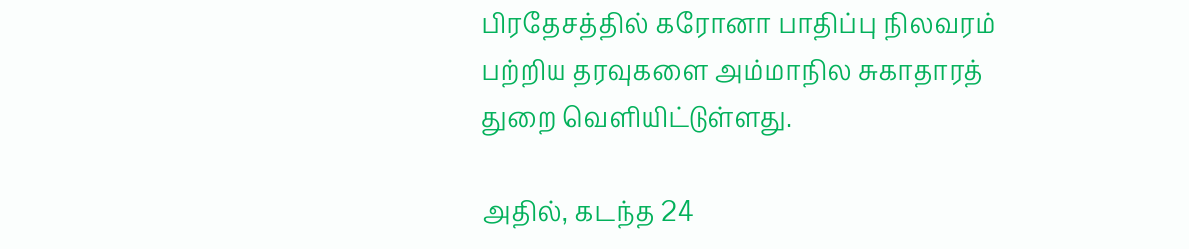பிரதேசத்தில் கரோனா பாதிப்பு நிலவரம் பற்றிய தரவுகளை அம்மாநில சுகாதாரத் துறை வெளியிட்டுள்ளது.

அதில், கடந்த 24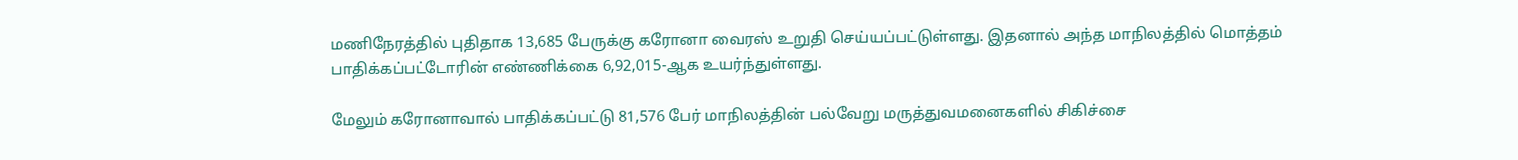மணிநேரத்தில் புதிதாக 13,685 பேருக்கு கரோனா வைரஸ் உறுதி செய்யப்பட்டுள்ளது. இதனால் அந்த மாநிலத்தில் மொத்தம் பாதிக்கப்பட்டோரின் எண்ணிக்கை 6,92,015-ஆக உயர்ந்துள்ளது.

மேலும் கரோனாவால் பாதிக்கப்பட்டு 81,576 பேர் மாநிலத்தின் பல்வேறு மருத்துவமனைகளில் சிகிச்சை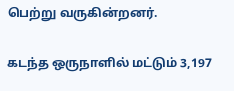பெற்று வருகின்றனர்.

கடந்த ஒருநாளில் மட்டும் 3,197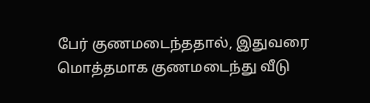பேர் குணமடைந்ததால், இதுவரை மொத்தமாக குணமடைந்து வீடு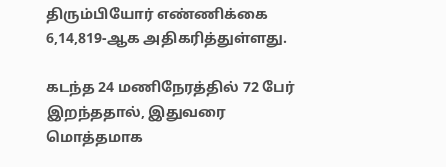திரும்பியோர் எண்ணிக்கை 6,14,819-ஆக அதிகரித்துள்ளது.

கடந்த 24 மணிநேரத்தில் 72 பேர் இறந்ததால், இதுவரை மொத்தமாக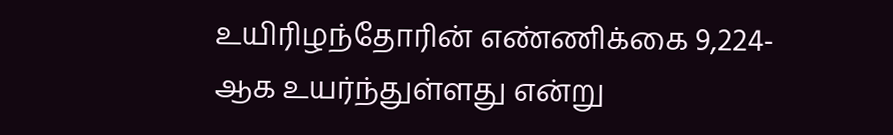உயிரிழந்தோரின் எண்ணிக்கை 9,224-ஆக உயர்ந்துள்ளது என்று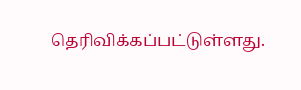தெரிவிக்கப்பட்டுள்ளது.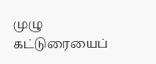முழு கட்டுரையைப்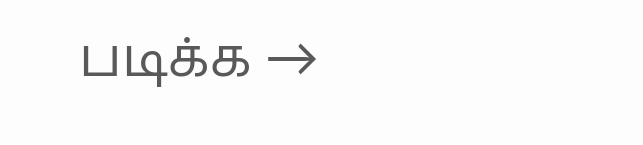படிக்க →